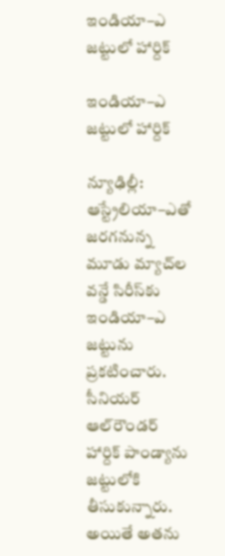ఇండియా–ఎ జట్టులో హార్దిక్‌‌

ఇండియా–ఎ జట్టులో హార్దిక్‌‌

న్యూఢిల్లీ: ఆస్ట్రేలియా–ఎతో జరగనున్న మూడు మ్యాచ్‌‌ల వన్డే సిరీస్‌‌కు ఇండియా–ఎ జట్టును ప్రకటించారు. సీనియర్‌‌ ఆల్‌‌రౌండర్‌‌ హార్దిక్‌‌ పాండ్యాను జట్టులోకి తీసుకున్నారు. అయితే అతను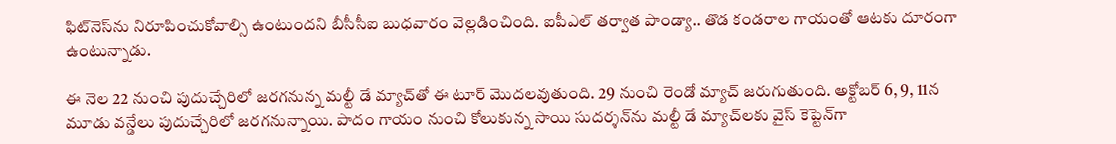ఫిట్‌‌నెస్‌‌ను నిరూపించుకోవాల్సి ఉంటుందని బీసీసీఐ బుధవారం వెల్లడించింది. ఐపీఎల్‌‌ తర్వాత పాండ్యా.. తొడ కండరాల గాయంతో ఆటకు దూరంగా ఉంటున్నాడు.

ఈ నెల 22 నుంచి పుదుచ్చేరిలో జరగనున్న మల్టీ డే మ్యాచ్‌‌తో ఈ టూర్‌‌ మొదలవుతుంది. 29 నుంచి రెండో మ్యాచ్‌‌ జరుగుతుంది. అక్టోబర్‌‌ 6, 9, 11న మూడు వన్డేలు పుదుచ్చేరిలో జరగనున్నాయి. పాదం గాయం నుంచి కోలుకున్న సాయి సుదర్శన్‌‌ను మల్టీ డే మ్యాచ్‌‌లకు వైస్‌‌ కెప్టెన్‌‌గా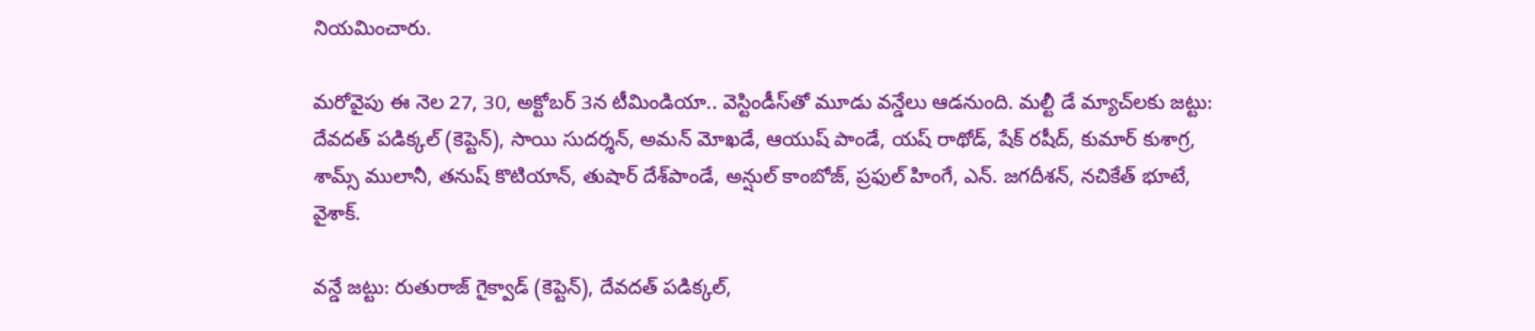నియమించారు.

మరోవైపు ఈ నెల 27, 30, అక్టోబర్‌‌ 3న టీమిండియా.. వెస్టిండీస్‌‌తో మూడు వన్డేలు ఆడనుంది. మల్టీ డే మ్యాచ్‌‌లకు జట్టు: దేవదత్‌‌ పడిక్కల్‌‌ (కెప్టెన్‌‌), సాయి సుదర్శన్‌‌, అమన్‌‌ మోఖడే, ఆయుష్‌‌ పాండే, యష్‌‌ రాథోడ్‌‌, షేక్‌‌ రషీద్‌‌, కుమార్‌‌ కుశాగ్ర, శామ్స్‌‌ ములానీ, తనుష్‌‌ కొటియాన్‌‌, తుషార్‌‌ దేశ్‌‌పాండే, అన్షుల్‌‌ కాంబోజ్‌‌, ప్రఫుల్‌‌ హింగే, ఎన్‌‌. జగదీశన్‌‌, నచికేత్‌‌ భూటే, వైశాక్‌‌.

వన్డే జట్టు: రుతురాజ్‌‌ గైక్వాడ్‌‌ (కెప్టెన్‌‌), దేవదత్‌‌ పడిక్కల్‌‌,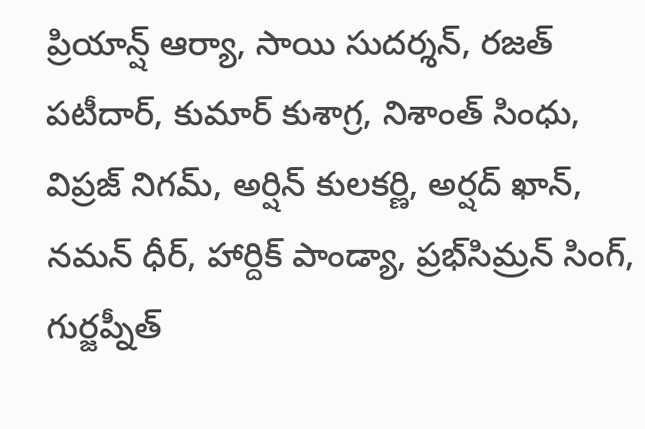ప్రియాన్ష్‌‌ ఆర్యా, సాయి సుదర్శన్‌‌, రజత్‌‌ పటీదార్‌‌, కుమార్‌‌ కుశాగ్ర, నిశాంత్‌‌ సింధు, విప్రజ్‌‌ నిగమ్‌‌, అర్షిన్‌‌ కులకర్ణి, అర్షద్‌‌ ఖాన్‌‌, నమన్‌‌ ధీర్‌‌, హార్దిక్‌‌ పాండ్యా, ప్రభ్‌‌సిమ్రన్‌‌ సింగ్‌‌, గుర్జప్నీత్‌‌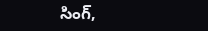సింగ్‌‌,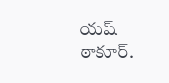యష్‌‌ ఠాకూర్‌‌.